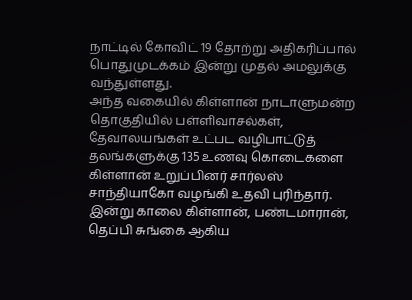நாட்டில் கோவிட் 19 தோற்று அதிகரிப்பால் பொதுமுடக்கம் இன்று முதல் அமலுக்கு வந்துள்ளது.
அந்த வகையில் கிள்ளான் நாடாளுமன்ற தொகுதியில் பள்ளிவாசல்கள், தேவாலயங்கள் உட்பட வழிபாட்டுத் தலங்களுக்கு 135 உணவு கொடைகளை கிள்ளான் உறுப்பினர் சார்லஸ் சாந்தியாகோ வழங்கி உதவி புரிந்தார்.
இன்று காலை கிள்ளான், பண்டமாரான், தெப்பி சுங்கை ஆகிய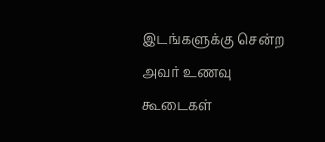இடங்களுக்கு சென்ற அவர் உணவு கூடைகள்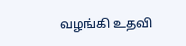வழங்கி உதவி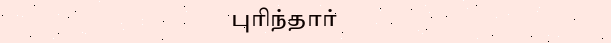புரிந்தார்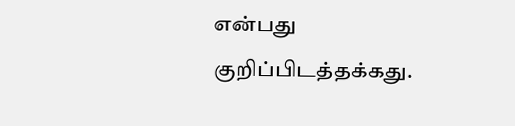என்பது குறிப்பிடத்தக்கது.